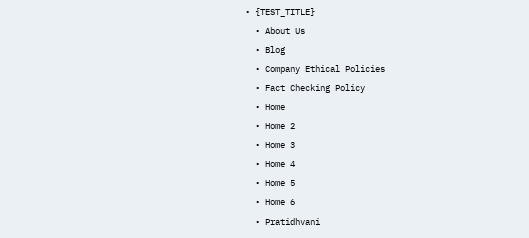• {TEST_TITLE}
  • About Us
  • Blog
  • Company Ethical Policies
  • Fact Checking Policy
  • Home
  • Home 2
  • Home 3
  • Home 4
  • Home 5
  • Home 6
  • Pratidhvani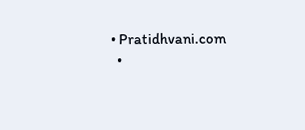• Pratidhvani.com
  •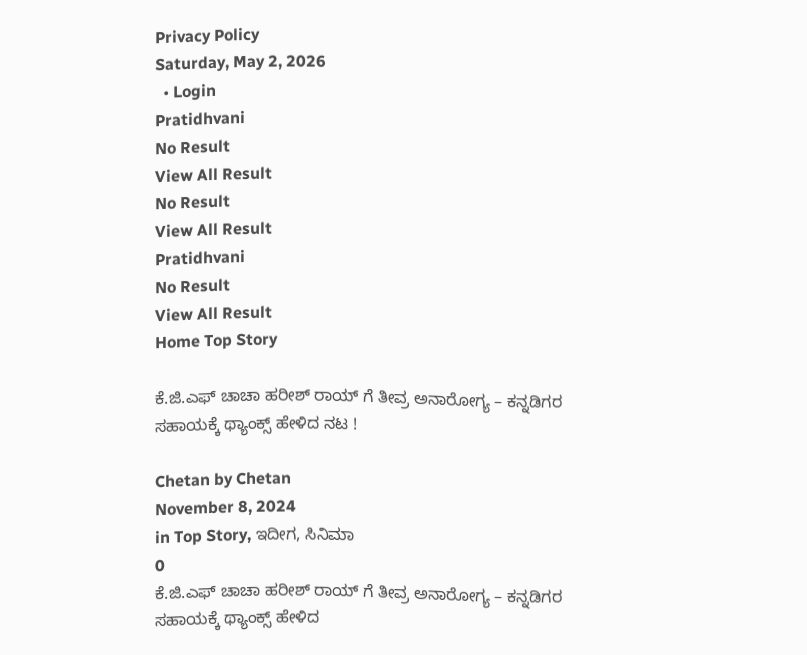Privacy Policy
Saturday, May 2, 2026
  • Login
Pratidhvani
No Result
View All Result
No Result
View All Result
Pratidhvani
No Result
View All Result
Home Top Story

ಕೆ.ಜಿ.ಎಫ್ ಚಾಚಾ ಹರೀಶ್ ರಾಯ್ ಗೆ ತೀವ್ರ ಅನಾರೋಗ್ಯ – ಕನ್ನಡಿಗರ ಸಹಾಯಕ್ಕೆ ಥ್ಯಾಂಕ್ಸ್ ಹೇಳಿದ ನಟ !

Chetan by Chetan
November 8, 2024
in Top Story, ಇದೀಗ, ಸಿನಿಮಾ
0
ಕೆ.ಜಿ.ಎಫ್ ಚಾಚಾ ಹರೀಶ್ ರಾಯ್ ಗೆ ತೀವ್ರ ಅನಾರೋಗ್ಯ – ಕನ್ನಡಿಗರ ಸಹಾಯಕ್ಕೆ ಥ್ಯಾಂಕ್ಸ್ ಹೇಳಿದ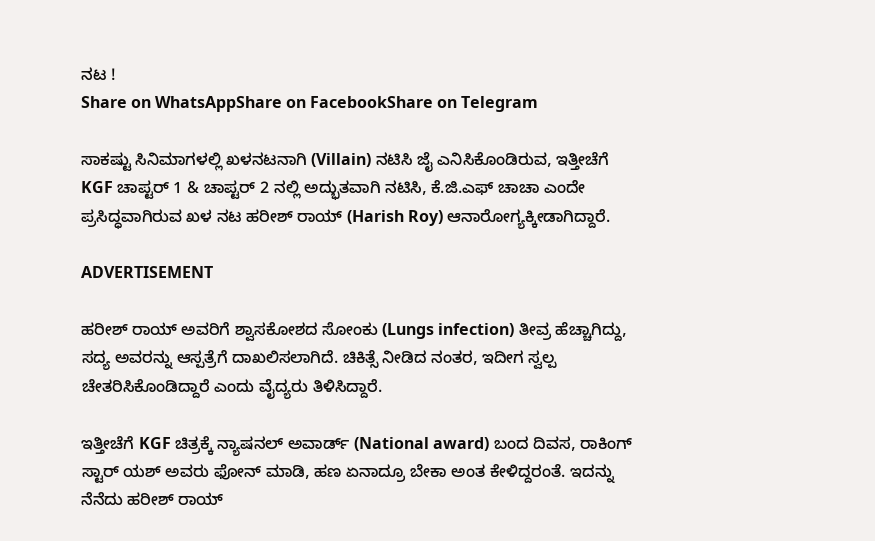ನಟ !
Share on WhatsAppShare on FacebookShare on Telegram

ಸಾಕಷ್ಟು ಸಿನಿಮಾಗಳಲ್ಲಿ ಖಳನಟನಾಗಿ (Villain) ನಟಿಸಿ ಜೈ ಎನಿಸಿಕೊಂಡಿರುವ, ಇತ್ತೀಚೆಗೆ KGF ಚಾಪ್ಟರ್ 1 & ಚಾಪ್ಟರ್ 2 ನಲ್ಲಿ ಅದ್ಭುತವಾಗಿ ನಟಿಸಿ, ಕೆ.ಜಿ.ಎಫ್ ಚಾಚಾ ಎಂದೇ ಪ್ರಸಿದ್ಧವಾಗಿರುವ ಖಳ ನಟ ಹರೀಶ್ ರಾಯ್ (Harish Roy) ಆನಾರೋಗ್ಯಕ್ಕೀಡಾಗಿದ್ದಾರೆ.

ADVERTISEMENT

ಹರೀಶ್ ರಾಯ್ ಅವರಿಗೆ ಶ್ವಾಸಕೋಶದ ಸೋಂಕು (Lungs infection) ತೀವ್ರ ಹೆಚ್ಚಾಗಿದ್ದು, ಸದ್ಯ ಅವರನ್ನು ಆಸ್ಪತ್ರೆಗೆ ದಾಖಲಿಸಲಾಗಿದೆ. ಚಿಕಿತ್ಸೆ ನೀಡಿದ ನಂತರ, ಇದೀಗ ಸ್ವಲ್ಪ ಚೇತರಿಸಿಕೊಂಡಿದ್ದಾರೆ ಎಂದು ವೈದ್ಯರು ತಿಳಿಸಿದ್ದಾರೆ.

ಇತ್ತೀಚೆಗೆ KGF ಚಿತ್ರಕ್ಕೆ ನ್ಯಾಷನಲ್ ಅವಾರ್ಡ್ (National award) ಬಂದ ದಿವಸ, ರಾಕಿಂಗ್ ಸ್ಟಾರ್ ಯಶ್ ಅವರು ಫೋನ್ ಮಾಡಿ, ಹಣ ಏನಾದ್ರೂ ಬೇಕಾ ಅಂತ ಕೇಳಿದ್ದರಂತೆ. ಇದನ್ನು ನೆನೆದು ಹರೀಶ್ ರಾಯ್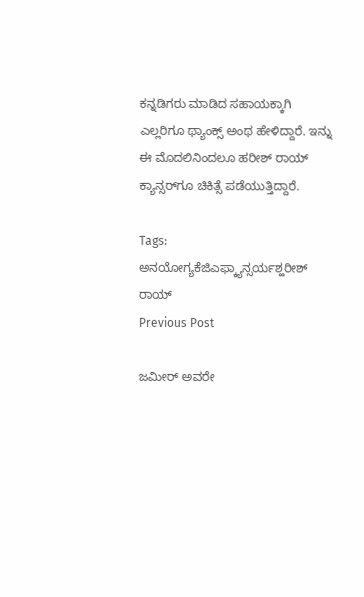ಕನ್ನಡಿಗರು ಮಾಡಿದ ಸಹಾಯಕ್ಕಾಗಿ ಎಲ್ಲರಿಗೂ ಥ್ಯಾಂಕ್ಸ್ ಅಂಥ ಹೇಳಿದ್ದಾರೆ. ಇನ್ನು ಈ ಮೊದಲಿನಿಂದಲೂ ಹರೀಶ್ ರಾಯ್ ಕ್ಯಾನ್ಸರ್‌ಗೂ ಚಿಕಿತ್ಸೆ ಪಡೆಯುತ್ತಿದ್ದಾರೆ.

Tags: ಅನಯೋಗ್ಯಕೆಜಿಎಫ್ಕ್ಯಾನ್ಸರ್ಯಶ್ಹರೀಶ್ ರಾಯ್
Previous Post

ಜಮೀರ್ ಅವರೇ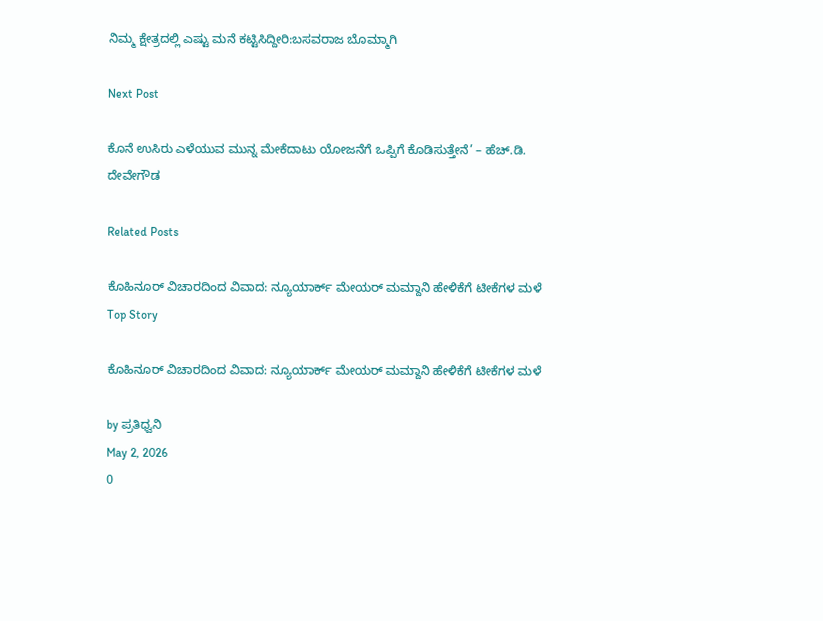ನಿಮ್ಮ ಕ್ಷೇತ್ರದಲ್ಲಿ ಎಷ್ಟು ಮನೆ ಕಟ್ಟಿಸಿದ್ದೀರಿ:ಬಸವರಾಜ ಬೊಮ್ಮಾಗಿ

Next Post

ಕೊನೆ ಉಸಿರು‌ ಎಳೆಯುವ ಮುನ್ನ ಮೇಕೆದಾಟು ಯೋಜನೆಗೆ ಒಪ್ಪಿಗೆ ಕೊಡಿಸುತ್ತೇನೆ’ – ಹೆಚ್.ಡಿ. ದೇವೇಗೌಡ

Related Posts

ಕೊಹಿನೂರ್ ವಿಚಾರದಿಂದ ವಿವಾದ: ನ್ಯೂಯಾರ್ಕ್ ಮೇಯರ್ ಮಮ್ದಾನಿ ಹೇಳಿಕೆಗೆ ಟೀಕೆಗಳ ಮಳೆ
Top Story

ಕೊಹಿನೂರ್ ವಿಚಾರದಿಂದ ವಿವಾದ: ನ್ಯೂಯಾರ್ಕ್ ಮೇಯರ್ ಮಮ್ದಾನಿ ಹೇಳಿಕೆಗೆ ಟೀಕೆಗಳ ಮಳೆ

by ಪ್ರತಿಧ್ವನಿ
May 2, 2026
0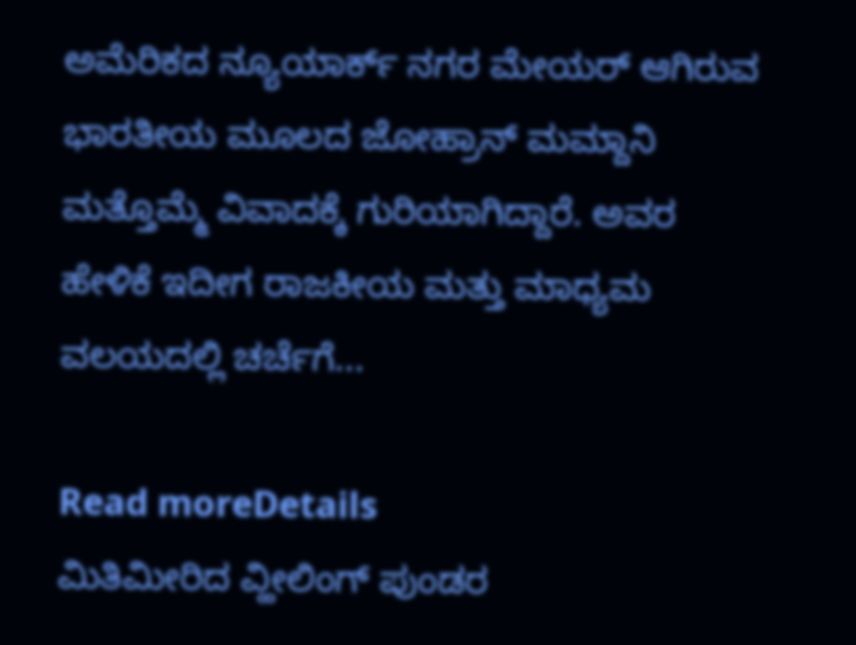ಅಮೆರಿಕದ ನ್ಯೂಯಾರ್ಕ್ ನಗರ ಮೇಯರ್ ಆಗಿರುವ ಭಾರತೀಯ ಮೂಲದ ಜೋಹ್ರಾನ್ ಮಮ್ದಾನಿ ಮತ್ತೊಮ್ಮೆ ವಿವಾದಕ್ಕೆ ಗುರಿಯಾಗಿದ್ದಾರೆ. ಅವರ ಹೇಳಿಕೆ ಇದೀಗ ರಾಜಕೀಯ ಮತ್ತು ಮಾಧ್ಯಮ ವಲಯದಲ್ಲಿ ಚರ್ಚೆಗೆ...

Read moreDetails
ಮಿತಿಮೀರಿದ ವ್ಹೀಲಿಂಗ್‌ ಪುಂಡರ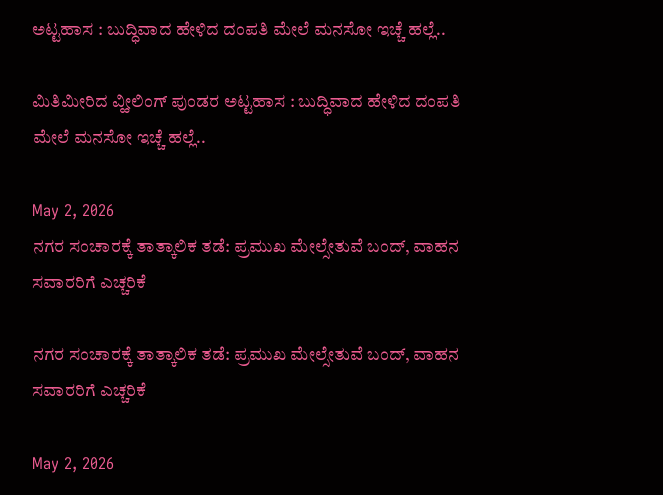ಅಟ್ಟಹಾಸ : ಬುದ್ಧಿವಾದ ಹೇಳಿದ ದಂಪತಿ ಮೇಲೆ ಮನಸೋ ಇಚ್ಚೆ ಹಲ್ಲೆ..

ಮಿತಿಮೀರಿದ ವ್ಹೀಲಿಂಗ್‌ ಪುಂಡರ ಅಟ್ಟಹಾಸ : ಬುದ್ಧಿವಾದ ಹೇಳಿದ ದಂಪತಿ ಮೇಲೆ ಮನಸೋ ಇಚ್ಚೆ ಹಲ್ಲೆ..

May 2, 2026
ನಗರ ಸಂಚಾರಕ್ಕೆ ತಾತ್ಕಾಲಿಕ ತಡೆ: ಪ್ರಮುಖ ಮೇಲ್ಸೇತುವೆ ಬಂದ್, ವಾಹನ ಸವಾರರಿಗೆ ಎಚ್ಚರಿಕೆ

ನಗರ ಸಂಚಾರಕ್ಕೆ ತಾತ್ಕಾಲಿಕ ತಡೆ: ಪ್ರಮುಖ ಮೇಲ್ಸೇತುವೆ ಬಂದ್, ವಾಹನ ಸವಾರರಿಗೆ ಎಚ್ಚರಿಕೆ

May 2, 2026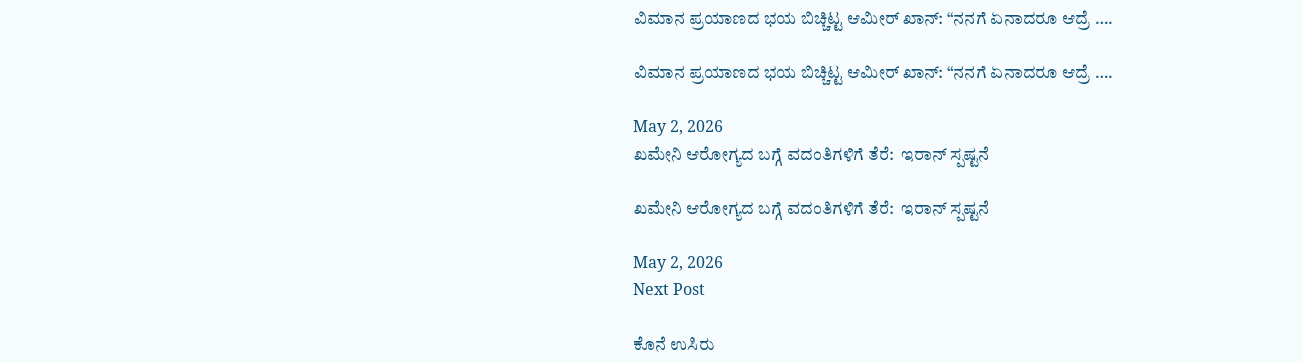ವಿಮಾನ ಪ್ರಯಾಣದ ಭಯ ಬಿಚ್ಚಿಟ್ಟ ಆಮೀರ್ ಖಾನ್: “ನನಗೆ ಏನಾದರೂ ಆದ್ರೆ ….

ವಿಮಾನ ಪ್ರಯಾಣದ ಭಯ ಬಿಚ್ಚಿಟ್ಟ ಆಮೀರ್ ಖಾನ್: “ನನಗೆ ಏನಾದರೂ ಆದ್ರೆ ….

May 2, 2026
ಖಮೇನಿ ಆರೋಗ್ಯದ ಬಗ್ಗೆ ವದಂತಿಗಳಿಗೆ ತೆರೆ:  ಇರಾನ್ ಸ್ಪಷ್ಟನೆ

ಖಮೇನಿ ಆರೋಗ್ಯದ ಬಗ್ಗೆ ವದಂತಿಗಳಿಗೆ ತೆರೆ:  ಇರಾನ್ ಸ್ಪಷ್ಟನೆ

May 2, 2026
Next Post

ಕೊನೆ ಉಸಿರು‌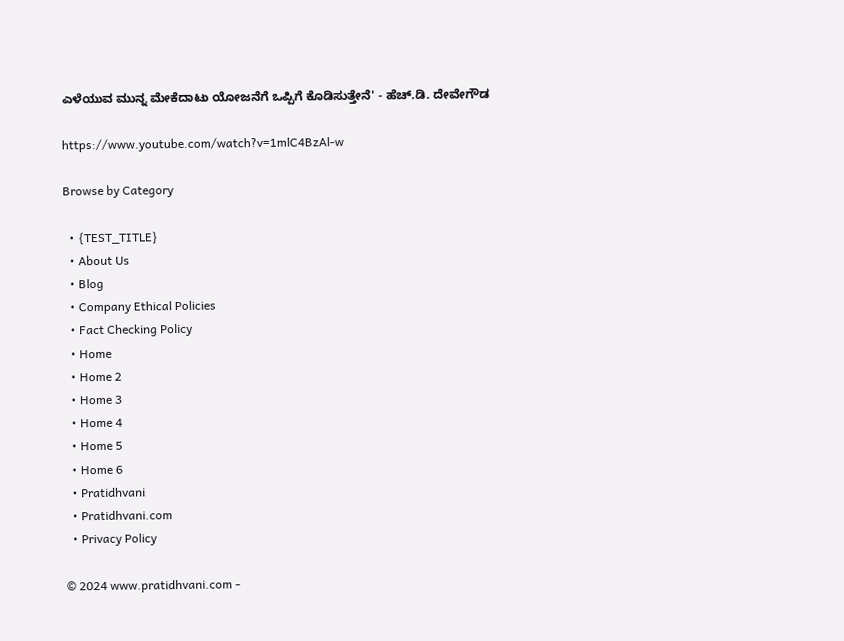ಎಳೆಯುವ ಮುನ್ನ ಮೇಕೆದಾಟು ಯೋಜನೆಗೆ ಒಪ್ಪಿಗೆ ಕೊಡಿಸುತ್ತೇನೆ' - ಹೆಚ್.ಡಿ. ದೇವೇಗೌಡ

https://www.youtube.com/watch?v=1mlC4BzAl-w

Browse by Category

  • {TEST_TITLE}
  • About Us
  • Blog
  • Company Ethical Policies
  • Fact Checking Policy
  • Home
  • Home 2
  • Home 3
  • Home 4
  • Home 5
  • Home 6
  • Pratidhvani
  • Pratidhvani.com
  • Privacy Policy

© 2024 www.pratidhvani.com -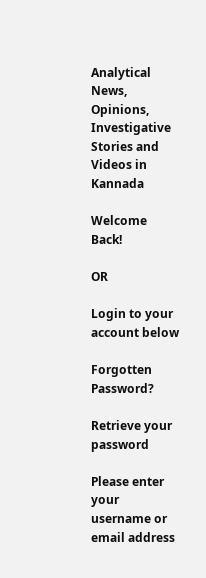Analytical News, Opinions, Investigative Stories and Videos in Kannada

Welcome Back!

OR

Login to your account below

Forgotten Password?

Retrieve your password

Please enter your username or email address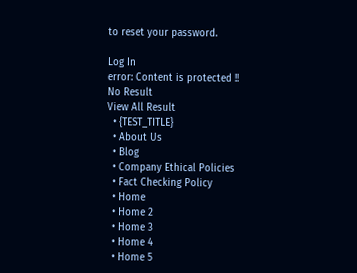to reset your password.

Log In
error: Content is protected !!
No Result
View All Result
  • {TEST_TITLE}
  • About Us
  • Blog
  • Company Ethical Policies
  • Fact Checking Policy
  • Home
  • Home 2
  • Home 3
  • Home 4
  • Home 5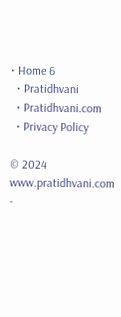• Home 6
  • Pratidhvani
  • Pratidhvani.com
  • Privacy Policy

© 2024 www.pratidhvani.com -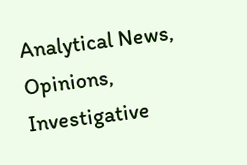Analytical News, Opinions, Investigative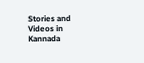Stories and Videos in Kannada